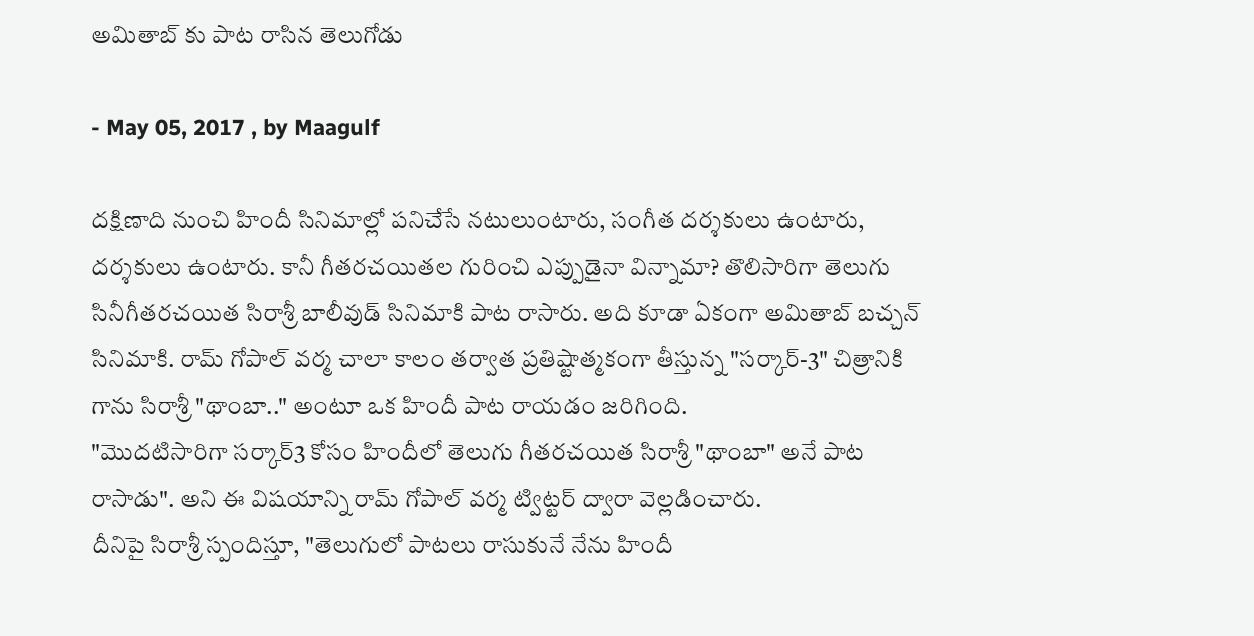అమితాబ్ కు పాట రాసిన తెలుగోడు

- May 05, 2017 , by Maagulf

దక్షిణాది నుంచి హిందీ సినిమాల్లో పనిచేసే నటులుంటారు, సంగీత దర్శకులు ఉంటారు, దర్శకులు ఉంటారు. కానీ గీతరచయితల గురించి ఎప్పుడైనా విన్నామా? తొలిసారిగా తెలుగు సినీగీతరచయిత సిరాశ్రీ బాలీవుడ్ సినిమాకి పాట రాసారు. అది కూడా ఏకంగా అమితాబ్ బచ్చన్ సినిమాకి. రామ్ గోపాల్ వర్మ చాలా కాలం తర్వాత ప్రతిష్టాత్మకంగా తీస్తున్న "సర్కార్-3" చిత్రానికి గాను సిరాశ్రీ "థాంబా.." అంటూ ఒక హిందీ పాట రాయడం జరిగింది.
"మొదటిసారిగా సర్కార్3 కోసం హిందీలో తెలుగు గీతరచయిత సిరాశ్రీ "థాంబా" అనే పాట రాసాడు". అని ఈ విషయాన్ని రామ్ గోపాల్ వర్మ ట్విట్టర్ ద్వారా వెల్లడించారు.
దీనిపై సిరాశ్రీ స్పందిస్తూ, "తెలుగులో పాటలు రాసుకునే నేను హిందీ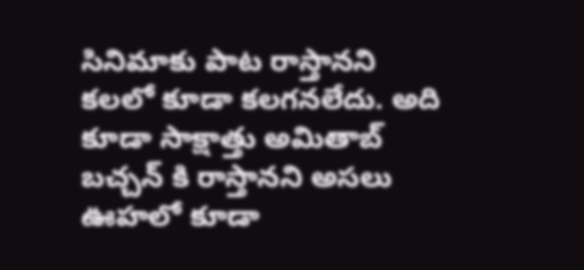సినిమాకు పాట రాస్తానని కలలో కూడా కలగనలేదు. అది కూడా సాక్షాత్తు అమితాబ్ బచ్చన్ కి రాస్తానని అసలు ఊహలో కూడా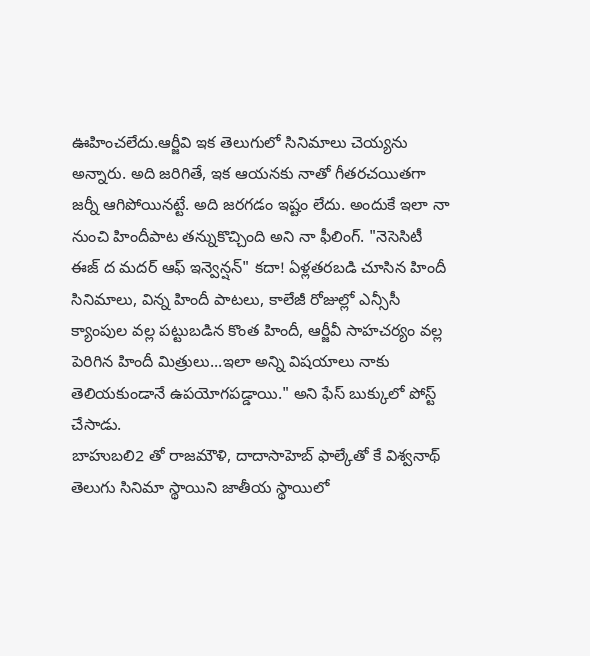ఊహించలేదు.ఆర్జీవి ఇక తెలుగులో సినిమాలు చెయ్యను అన్నారు. అది జరిగితే, ఇక ఆయనకు నాతో గీతరచయితగా జర్నీ ఆగిపోయినట్టే. అది జరగడం ఇష్టం లేదు. అందుకే ఇలా నా నుంచి హిందీపాట తన్నుకొచ్చింది అని నా ఫీలింగ్. "నెసెసిటీ ఈజ్ ద మదర్ ఆఫ్ ఇన్వెన్షన్" కదా! ఏళ్లతరబడి చూసిన హిందీ సినిమాలు, విన్న హిందీ పాటలు, కాలేజీ రోజుల్లో ఎన్సీసీ క్యాంపుల వల్ల పట్టుబడిన కొంత హిందీ, ఆర్జీవీ సాహచర్యం వల్ల పెరిగిన హిందీ మిత్రులు...ఇలా అన్ని విషయాలు నాకు తెలియకుండానే ఉపయోగపడ్డాయి." అని ఫేస్ బుక్కులో పోస్ట్ చేసాడు.
బాహుబలి2 తో రాజమౌళి, దాదాసాహెబ్ ఫాల్కేతో కే విశ్వనాథ్ తెలుగు సినిమా స్థాయిని జాతీయ స్థాయిలో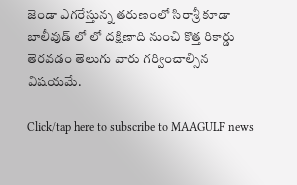జెండా ఎగరేస్తున్న తరుణంలో సిరాశ్రీ కూడా బాలీవుడ్ లో లో దక్షిణాది నుంచి కొత్త రికార్డు తెరవడం తెలుగు వారు గర్వించాల్సిన విషయమే.

Click/tap here to subscribe to MAAGULF news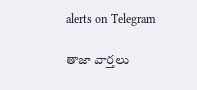alerts on Telegram

తాజా వార్తలు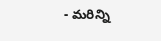- మరిన్ని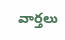వార్తలు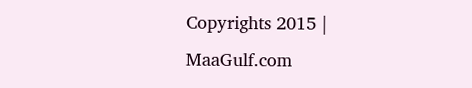Copyrights 2015 | MaaGulf.com